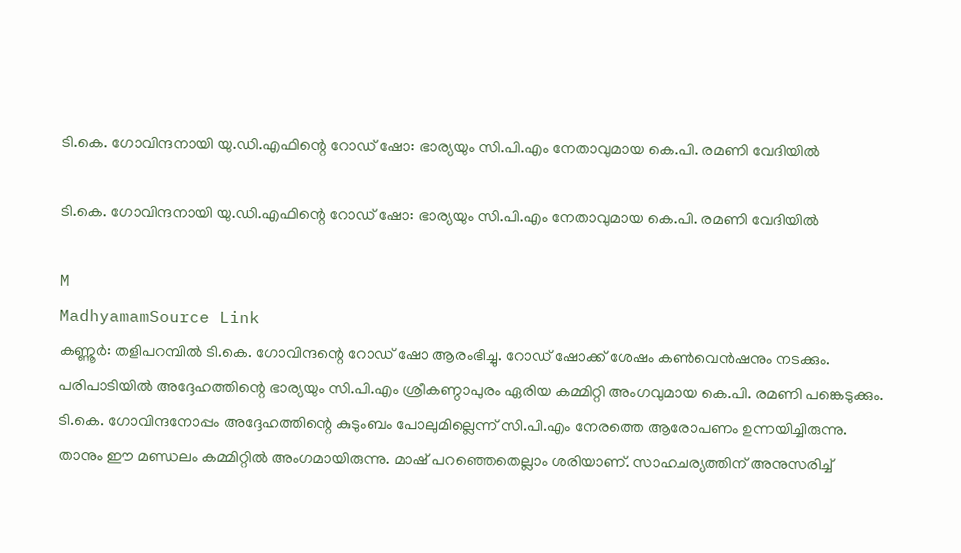ടി.കെ. ഗോവിന്ദനായി യു.ഡി.എഫിന്റെ റോഡ് ഷോ: ഭാര്യയും സി.പി.എം നേതാവുമായ കെ.പി. രമണി വേദിയിൽ

ടി.കെ. ഗോവിന്ദനായി യു.ഡി.എഫിന്റെ റോഡ് ഷോ: ഭാര്യയും സി.പി.എം നേതാവുമായ കെ.പി. രമണി വേദിയിൽ

M
MadhyamamSource Link
കണ്ണൂർ: തളിപറമ്പിൽ ടി.കെ. ഗോവിന്ദന്റെ റോഡ് ഷോ ആരംഭിച്ചു. റോഡ് ഷോക്ക് ശേഷം കൺവെൻഷനും നടക്കും. പരിപാടിയിൽ അദ്ദേഹത്തിന്റെ ഭാര്യയും സി.പി.എം ശ്രീകണ്ഠാപുരം ഏരിയ കമ്മിറ്റി അംഗവുമായ കെ.പി. രമണി പങ്കെടുക്കും. ടി.കെ. ഗോവിന്ദനോപ്പം അദ്ദേഹത്തിന്റെ കുടുംബം പോലുമില്ലെന്ന് സി.പി.എം നേരത്തെ ആരോപണം ഉന്നയിച്ചിരുന്നു. താനും ഈ മണ്ഡലം കമ്മിറ്റിൽ അംഗമായിരുന്നു. മാഷ് പറഞ്ഞെതെല്ലാം ശരിയാണ്. സാഹചര്യത്തിന് അനുസരിച്ച്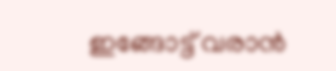ഇങ്ങോട്ട് വരാൻ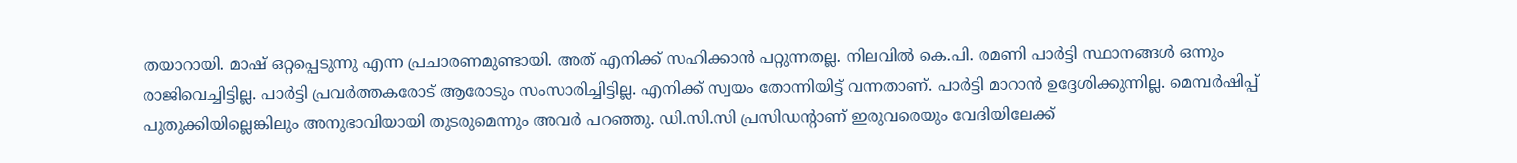തയാറായി. മാഷ് ഒറ്റപ്പെടുന്നു എന്ന പ്രചാരണമുണ്ടായി. അത് എനിക്ക് സഹിക്കാൻ പറ്റുന്നതല്ല. നിലവിൽ കെ.പി. രമണി പാർട്ടി സ്ഥാനങ്ങൾ ഒന്നും രാജിവെച്ചിട്ടില്ല. പാർട്ടി പ്രവർത്തകരോട് ആരോടും സംസാരിച്ചിട്ടില്ല. എനിക്ക് സ്വയം തോന്നിയിട്ട് വന്നതാണ്. പാർട്ടി മാറാൻ ഉദ്ദേശിക്കുന്നില്ല. മെമ്പർഷിപ്പ് പുതുക്കിയില്ലെങ്കിലും അനുഭാവിയായി തുടരുമെന്നും അവർ പറഞ്ഞു. ഡി.സി.സി പ്രസിഡന്‍റാണ് ഇരുവരെയും വേദിയിലേക്ക്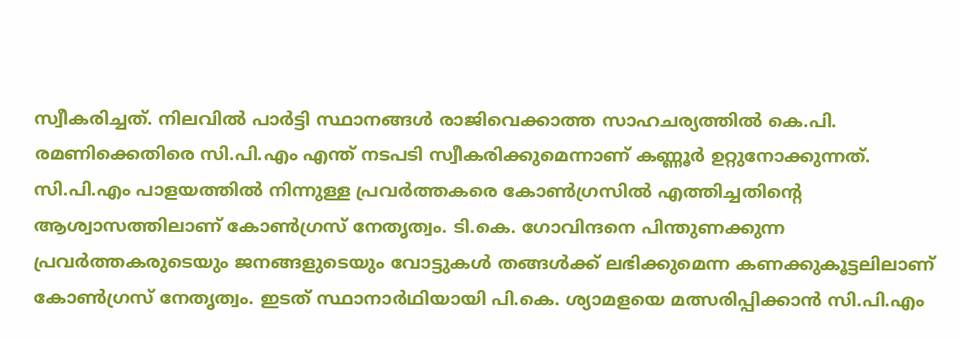സ്വീകരിച്ചത്. നിലവിൽ പാർട്ടി സ്ഥാനങ്ങൾ രാജിവെക്കാത്ത സാഹചര്യത്തിൽ കെ.പി. രമണിക്കെതിരെ സി.പി.എം എന്ത് നടപടി സ്വീകരിക്കുമെന്നാണ് കണ്ണൂർ ഉറ്റുനോക്കുന്നത്. സി.പി.എം പാളയത്തിൽ നിന്നുള്ള പ്രവർത്തകരെ കോൺഗ്രസിൽ എത്തിച്ചതിന്റെ ആശ്വാസത്തിലാണ് കോൺഗ്രസ് നേതൃത്വം. ടി.കെ. ഗോവിന്ദനെ പിന്തുണക്കുന്ന പ്രവർത്തകരുടെയും ജനങ്ങളുടെയും വോട്ടുകൾ തങ്ങൾക്ക് ലഭിക്കുമെന്ന കണക്കുകൂട്ടലിലാണ് കോൺഗ്രസ് നേതൃത്വം. ഇടത് സ്ഥാനാർഥിയായി പി.കെ. ശ്യാമളയെ മത്സരിപ്പിക്കാൻ സി.പി.എം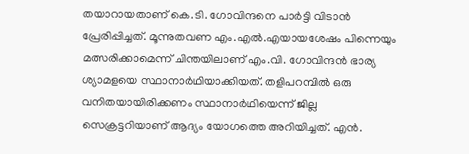തയാറായതാണ് കെ.ടി. ഗോവിന്ദനെ പാർട്ടി വിടാൻ പ്രേരിപ്പിച്ചത്. മൂന്നുതവണ എം.എൽ.എയായശേഷം പിന്നെയും മത്സരിക്കാമെന്ന് ചിന്തയിലാണ് എം.വി. ഗോവിന്ദൻ ഭാര്യ ശ്യാമളയെ സ്ഥാനാർഥിയാക്കിയത്. തളിപറമ്പിൽ ഒരു വനിതയായിരിക്കണം സ്ഥാനാർഥിയെന്ന് ജില്ല സെക്രട്ടറിയാണ് ആദ്യം യോഗത്തെ അറിയിച്ചത്. എൻ.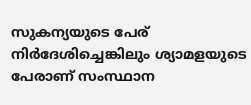സുകന്യയുടെ പേര് നിർദേശിച്ചെങ്കിലും ശ്യാമളയുടെ പേരാണ് സംസ്ഥാന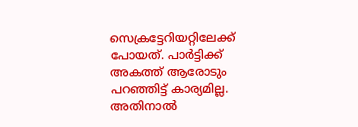സെക്രട്ടേറിയറ്റിലേക്ക് പോയത്. പാർട്ടിക്ക് അകത്ത് ആരോടും പറഞ്ഞിട്ട് കാര്യമില്ല. അതിനാൽ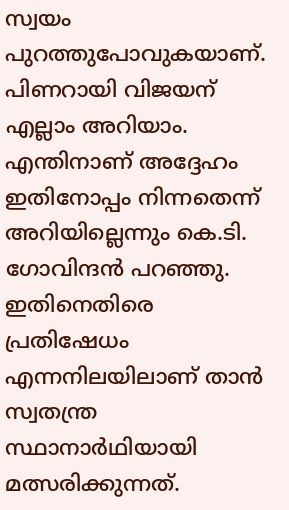സ്വയം പുറത്തുപോവുകയാണ്. പിണറായി വിജയന് എല്ലാം അറിയാം. എന്തിനാണ് അദ്ദേഹം ഇതിനോപ്പം നിന്നതെന്ന് അറിയില്ലെന്നും കെ.ടി. ഗോവിന്ദൻ പറഞ്ഞു. ഇതിനെതിരെ പ്രതിഷേധം എന്നനിലയിലാണ് താൻ സ്വതന്ത്ര സ്ഥാനാർഥിയായി മത്സരിക്കുന്നത്.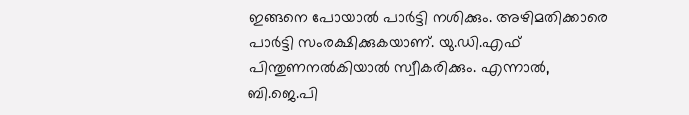ഇങ്ങനെ പോയാൽ പാർട്ടി നശിക്കും. അഴിമതിക്കാരെ പാർട്ടി സംരക്ഷിക്കുകയാണ്. യു.ഡി.എഫ് പിന്തുണനൽകിയാൽ സ്വീകരിക്കും. എന്നാൽ, ബി.ജെ.പി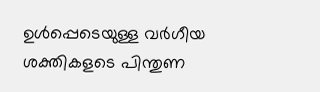ഉൾപ്പെടെയുള്ള വർഗീയ ശക്തികളടെ പിന്തുണ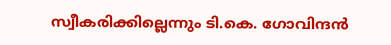സ്വീകരിക്കില്ലെന്നും ടി.കെ. ഗോവിന്ദൻ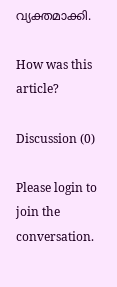വ്യക്തമാക്കി.

How was this article?

Discussion (0)

Please login to join the conversation.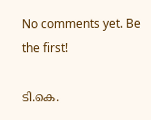No comments yet. Be the first!

ടി.കെ.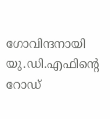ഗോവിന്ദനായി യു.ഡി.എഫിന്റെ റോഡ്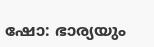ഷോ: ഭാര്യയും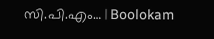സി.പി.എം… | Boolokam